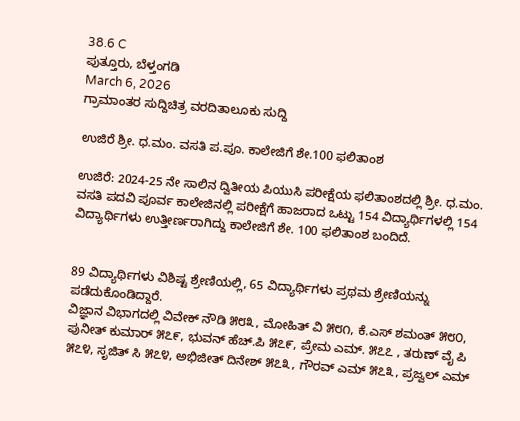38.6 C
ಪುತ್ತೂರು, ಬೆಳ್ತಂಗಡಿ
March 6, 2026
ಗ್ರಾಮಾಂತರ ಸುದ್ದಿಚಿತ್ರ ವರದಿತಾಲೂಕು ಸುದ್ದಿ

ಉಜಿರೆ ಶ್ರೀ. ಧ.ಮಂ. ವಸತಿ ಪ.ಪೂ. ಕಾಲೇಜಿಗೆ ಶೇ.100 ಫಲಿತಾಂಶ

ಉಜಿರೆ: 2024-25 ನೇ ಸಾಲಿನ ದ್ವಿತೀಯ ಪಿಯುಸಿ ಪರೀಕ್ಷೆಯ ಫಲಿತಾಂಶದಲ್ಲಿ ಶ್ರೀ. ಧ.ಮಂ. ವಸತಿ ಪದವಿ ಪೂರ್ವ ಕಾಲೇಜಿನಲ್ಲಿ ಪರೀಕ್ಷೆಗೆ ಹಾಜರಾದ ಒಟ್ಟು 154 ವಿದ್ಯಾರ್ಥಿಗಳಲ್ಲಿ 154 ವಿದ್ಯಾರ್ಥಿಗಳು ಉತ್ತೀರ್ಣರಾಗಿದ್ದು ಕಾಲೇಜಿಗೆ ಶೇ. 100 ಫಲಿತಾಂಶ ಬಂದಿದೆ.


89 ವಿದ್ಯಾರ್ಥಿಗಳು ವಿಶಿಷ್ಟ ಶ್ರೇಣಿಯಲ್ಲಿ, 65 ವಿದ್ಯಾರ್ಥಿಗಳು ಪ್ರಥಮ ಶ್ರೇಣಿಯನ್ನು ಪಡೆದುಕೊಂಡಿದ್ದಾರೆ.
ವಿಜ್ಞಾನ ವಿಭಾಗದಲ್ಲಿ ವಿವೇಕ್ ನೌಡಿ ೫೮೩, ಮೋಹಿತ್ ವಿ ೫೮೧, ಕೆ.ಎಸ್ ಶಮಂತ್ ೫೮೦, ಪುನೀತ್ ಕುಮಾರ್ ೫೭೯, ಭುವನ್ ಹೆಚ್.ಪಿ ೫೭೯, ಪ್ರೇಮ ಎಮ್. ೫೭೭ , ತರುಣ್ ವೈ ಪಿ ೫೭೪, ಸೃಜಿತ್ ಸಿ ೫೭೪, ಅಭಿಜೀತ್ ದಿನೇಶ್ ೫೭೩, ಗೌರವ್ ಎಮ್ ೫೭೩, ಪ್ರಜ್ವಲ್ ಎಮ್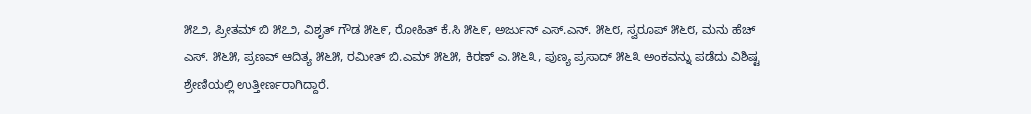೫೭೨, ಪ್ರೀತಮ್ ಬಿ ೫೭೨, ವಿಶೃತ್ ಗೌಡ ೫೬೯, ರೋಹಿತ್ ಕೆ.ಸಿ ೫೬೯, ಅರ್ಜುನ್ ಎಸ್.ಎನ್. ೫೬೮, ಸ್ವರೂಪ್ ೫೬೮, ಮನು ಹೆಚ್ ಎಸ್. ೫೬೫, ಪ್ರಣವ್ ಆದಿತ್ಯ ೫೬೫, ರಮೀತ್ ಬಿ.ಎಮ್ ೫೬೫, ಕಿರಣ್ ಎ.೫೬೩, ಪುಣ್ಯ ಪ್ರಸಾದ್ ೫೬೩ ಅಂಕವನ್ನು ಪಡೆದು ವಿಶಿಷ್ಟ ಶ್ರೇಣಿಯಲ್ಲಿ ಉತ್ತೀರ್ಣರಾಗಿದ್ದಾರೆ.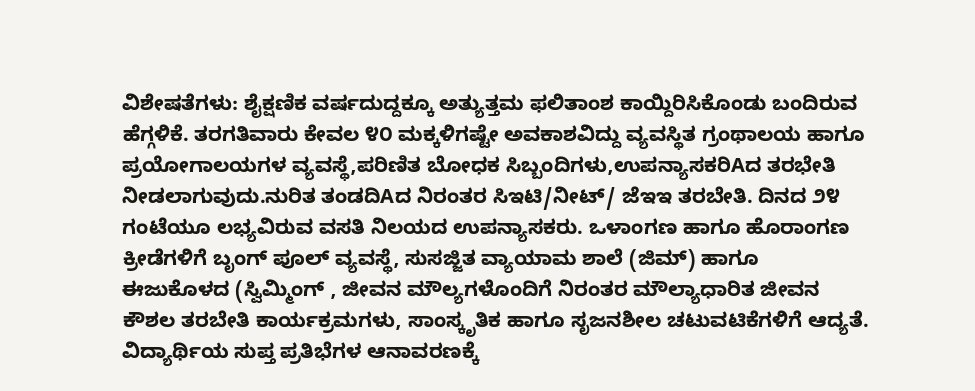ವಿಶೇಷತೆಗಳು: ಶೈಕ್ಷಣಿಕ ವರ್ಷದುದ್ದಕ್ಕೂ ಅತ್ಯುತ್ತಮ ಫಲಿತಾಂಶ ಕಾಯ್ದಿರಿಸಿಕೊಂಡು ಬಂದಿರುವ ಹೆಗ್ಗಳಿಕೆ. ತರಗತಿವಾರು ಕೇವಲ ೪೦ ಮಕ್ಕಳಿಗಷ್ಟೇ ಅವಕಾಶವಿದ್ದು ವ್ಯವಸ್ಥಿತ ಗ್ರಂಥಾಲಯ ಹಾಗೂ ಪ್ರಯೋಗಾಲಯಗಳ ವ್ಯವಸ್ಥೆ,ಪರಿಣಿತ ಬೋಧಕ ಸಿಬ್ಬಂದಿಗಳು,ಉಪನ್ಯಾಸಕರಿAದ ತರಭೇತಿ ನೀಡಲಾಗುವುದು.ನುರಿತ ತಂಡದಿAದ ನಿರಂತರ ಸಿಇಟಿ/ನೀಟ್/ ಜೆಇಇ ತರಬೇತಿ. ದಿನದ ೨೪ ಗಂಟೆಯೂ ಲಭ್ಯವಿರುವ ವಸತಿ ನಿಲಯದ ಉಪನ್ಯಾಸಕರು. ಒಳಾಂಗಣ ಹಾಗೂ ಹೊರಾಂಗಣ ಕ್ರೀಡೆಗಳಿಗೆ ಬೃಂಗ್ ಪೂಲ್ ವ್ಯವಸ್ಥೆ, ಸುಸಜ್ಜಿತ ವ್ಯಾಯಾಮ ಶಾಲೆ (ಜಿಮ್) ಹಾಗೂ ಈಜುಕೊಳದ (ಸ್ವಿಮ್ಮಿಂಗ್ , ಜೀವನ ಮೌಲ್ಯಗಳೊಂದಿಗೆ ನಿರಂತರ ಮೌಲ್ಯಾಧಾರಿತ ಜೀವನ ಕೌಶಲ ತರಬೇತಿ ಕಾರ್ಯಕ್ರಮಗಳು, ಸಾಂಸ್ಕೃತಿಕ ಹಾಗೂ ಸೃಜನಶೀಲ ಚಟುವಟಿಕೆಗಳಿಗೆ ಆದ್ಯತೆ. ವಿದ್ಯಾರ್ಥಿಯ ಸುಪ್ತ ಪ್ರತಿಭೆಗಳ ಆನಾವರಣಕ್ಕೆ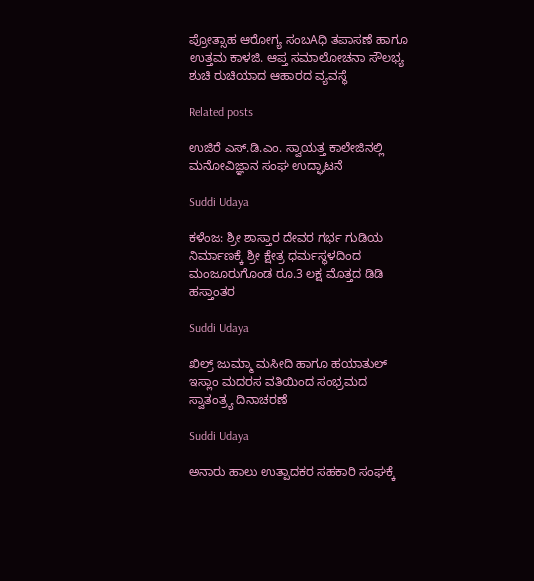ಪ್ರೋತ್ಸಾಹ ಆರೋಗ್ಯ ಸಂಬAಧಿ ತಪಾಸಣೆ ಹಾಗೂ ಉತ್ತಮ ಕಾಳಜಿ. ಆಪ್ತ ಸಮಾಲೋಚನಾ ಸೌಲಭ್ಯ ಶುಚಿ ರುಚಿಯಾದ ಆಹಾರದ ವ್ಯವಸ್ಥೆ

Related posts

ಉಜಿರೆ ಎಸ್.ಡಿ.ಎಂ. ಸ್ವಾಯತ್ತ ಕಾಲೇಜಿನಲ್ಲಿ ಮನೋವಿಜ್ಞಾನ ಸಂಘ ಉದ್ಘಾಟನೆ

Suddi Udaya

ಕಳೆಂಜ: ಶ್ರೀ ಶಾಸ್ತಾರ ದೇವರ ಗರ್ಭ ಗುಡಿಯ ನಿರ್ಮಾಣಕ್ಕೆ ಶ್ರೀ ಕ್ಷೇತ್ರ ಧರ್ಮಸ್ಥಳದಿಂದ ಮಂಜೂರುಗೊಂಡ ರೂ.3 ಲಕ್ಷ ಮೊತ್ತದ ಡಿಡಿ ಹಸ್ತಾಂತರ

Suddi Udaya

ಖಿಲ್ರ್ ಜುಮ್ಮಾ ಮಸೀದಿ ಹಾಗೂ ಹಯಾತುಲ್ ಇಸ್ಲಾಂ ಮದರಸ ವತಿಯಿಂದ ಸಂಭ್ರಮದ ಸ್ವಾತಂತ್ರ್ಯ ದಿನಾಚರಣೆ

Suddi Udaya

ಅನಾರು ಹಾಲು ಉತ್ಪಾದಕರ ಸಹಕಾರಿ ಸಂಘಕ್ಕೆ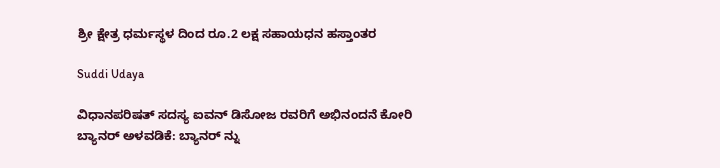ಶ್ರೀ ಕ್ಷೇತ್ರ ಧರ್ಮಸ್ಥಳ ದಿಂದ ರೂ.2 ಲಕ್ಷ ಸಹಾಯಧನ ಹಸ್ತಾಂತರ

Suddi Udaya

ವಿಧಾನಪರಿಷತ್ ಸದಸ್ಯ ಐವನ್ ಡಿಸೋಜ ರವರಿಗೆ ಅಭಿನಂದನೆ ಕೋರಿ ಬ್ಯಾನರ್ ಅಳವಡಿಕೆ: ಬ್ಯಾನರ್ ನ್ನು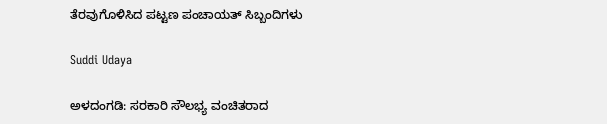ತೆರವುಗೊಳಿಸಿದ ಪಟ್ಟಣ ಪಂಚಾಯತ್ ಸಿಬ್ಬಂದಿಗಳು

Suddi Udaya

ಅಳದಂಗಡಿ: ಸರಕಾರಿ ಸೌಲಭ್ಯ ವಂಚಿತರಾದ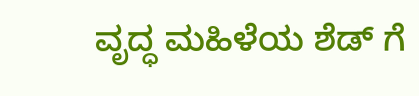ವೃದ್ಧ ಮಹಿಳೆಯ ಶೆಡ್ ಗೆ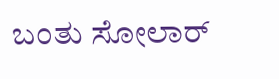ಬಂತು ಸೋಲಾರ್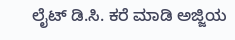ಲೈಟ್ ಡಿ.ಸಿ. ಕರೆ ಮಾಡಿ ಅಜ್ಜಿಯ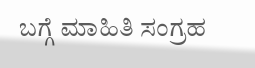ಬಗ್ಗೆ ಮಾಹಿತಿ ಸಂಗ್ರಹ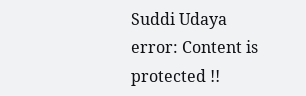Suddi Udaya
error: Content is protected !!